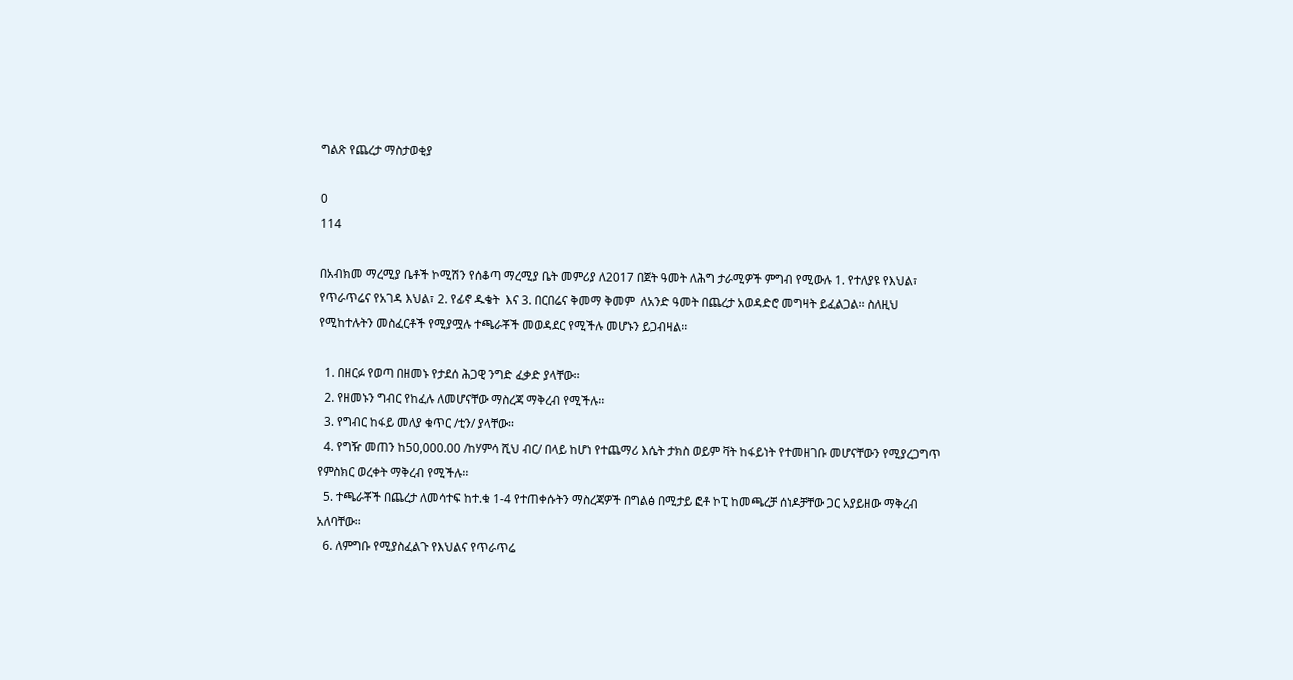ግልጽ የጨረታ ማስታወቂያ

0
114

በአብክመ ማረሚያ ቤቶች ኮሚሽን የሰቆጣ ማረሚያ ቤት መምሪያ ለ2017 በጀት ዓመት ለሕግ ታራሚዎች ምግብ የሚውሉ 1. የተለያዩ የእህል፣ የጥራጥሬና የአገዳ እህል፣ 2. የፊኖ ዱቄት  እና 3. በርበሬና ቅመማ ቅመም  ለአንድ ዓመት በጨረታ አወዳድሮ መግዛት ይፈልጋል፡፡ ስለዚህ የሚከተሉትን መስፈርቶች የሚያሟሉ ተጫራቾች መወዳደር የሚችሉ መሆኑን ይጋብዛል፡፡

  1. በዘርፉ የወጣ በዘመኑ የታደሰ ሕጋዊ ንግድ ፈቃድ ያላቸው፡፡
  2. የዘመኑን ግብር የከፈሉ ለመሆናቸው ማስረጃ ማቅረብ የሚችሉ፡፡
  3. የግብር ከፋይ መለያ ቁጥር /ቲን/ ያላቸው፡፡
  4. የግዥ መጠን ከ50,000.00 /ከሃምሳ ሺህ ብር/ በላይ ከሆነ የተጨማሪ እሴት ታክስ ወይም ቫት ከፋይነት የተመዘገቡ መሆናቸውን የሚያረጋግጥ የምስክር ወረቀት ማቅረብ የሚችሉ፡፡
  5. ተጫራቾች በጨረታ ለመሳተፍ ከተ.ቁ 1-4 የተጠቀሱትን ማስረጃዎች በግልፅ በሚታይ ፎቶ ኮፒ ከመጫረቻ ሰነዶቻቸው ጋር አያይዘው ማቅረብ አለባቸው፡፡
  6. ለምግቡ የሚያስፈልጉ የእህልና የጥራጥሬ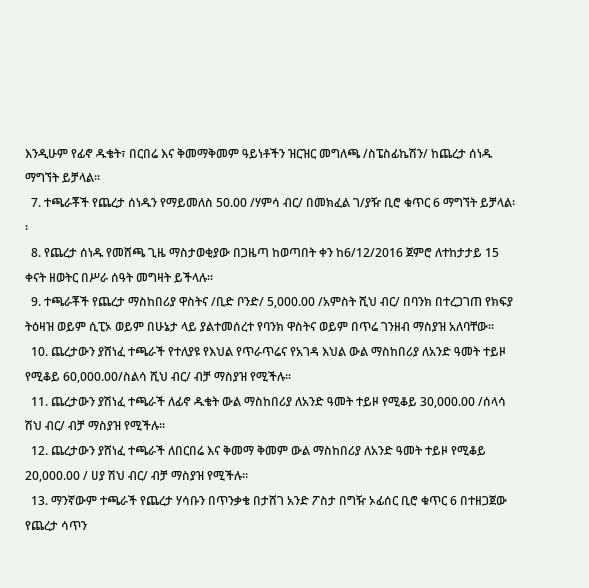እንዲሁም የፊኖ ዱቄት፣ በርበሬ እና ቅመማቅመም ዓይነቶችን ዝርዝር መግለጫ /ስፔስፊኬሽን/ ከጨረታ ሰነዱ ማግኘት ይቻላል፡፡
  7. ተጫራቾች የጨረታ ሰነዱን የማይመለስ 50.00 /ሃምሳ ብር/ በመክፈል ገ/ያዥ ቢሮ ቁጥር 6 ማግኘት ይቻላል፡፡
  8. የጨረታ ሰነዱ የመሸጫ ጊዜ ማስታወቂያው በጋዜጣ ከወጣበት ቀን ከ6/12/2016 ጀምሮ ለተከታታይ 15 ቀናት ዘወትር በሥራ ሰዓት መግዛት ይችላሉ፡፡
  9. ተጫራቾች የጨረታ ማስከበሪያ ዋስትና /ቢድ ቦንድ/ 5,000.00 /አምስት ሺህ ብር/ በባንክ በተረጋገጠ የክፍያ ትዕዛዝ ወይም ሲፒኦ ወይም በሁኔታ ላይ ያልተመሰረተ የባንክ ዋስትና ወይም በጥሬ ገንዘብ ማስያዝ አለባቸው፡፡
  10. ጨረታውን ያሸነፈ ተጫራች የተለያዩ የእህል የጥራጥሬና የአገዳ እህል ውል ማስከበሪያ ለአንድ ዓመት ተይዞ የሚቆይ 60,000.00/ስልሳ ሺህ ብር/ ብቻ ማስያዝ የሚችሉ፡፡
  11. ጨረታውን ያሽነፈ ተጫራች ለፊኖ ዱቄት ውል ማስከበሪያ ለአንድ ዓመት ተይዞ የሚቆይ 30,000.00 /ሰላሳ ሽህ ብር/ ብቻ ማስያዝ የሚችሉ፡፡
  12. ጨረታውን ያሸነፈ ተጫራች ለበርበሬ እና ቅመማ ቅመም ውል ማስከበሪያ ለአንድ ዓመት ተይዞ የሚቆይ 20,000.00 / ሀያ ሽህ ብር/ ብቻ ማስያዝ የሚችሉ፡፡
  13. ማንኛውም ተጫራች የጨረታ ሃሳቡን በጥንቃቄ በታሸገ አንድ ፖስታ በግዥ ኦፊሰር ቢሮ ቁጥር 6 በተዘጋጀው የጨረታ ሳጥን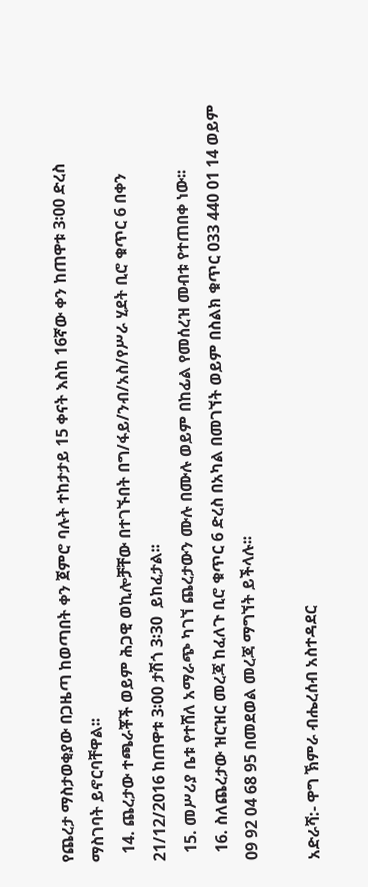የጨረታ ማስታወቂያው በጋዜጣ ከወጣበት ቀን ጀምሮ ባሉት ተከታታይ 15 ቀናት እስከ 16ኛው ቀን ከጠዋቱ 3፡00 ድረስ ማስገባት ይኖርባቸዋል፡፡
  14. ጨረታው ተጫራቾች ወይም ሕጋዊ ወኪሎቻቸው በተገኙበት በግ/ፋይ/ንብ/አስ/የሥራ ሂደት ቢሮ ቁጥር 6 በቀን 21/12/2016 ከጠዋቱ 3፡00 ታሽጎ 3፡30  ይከፈታል፡፡
  15. መሥሪያ ቤቱ የተሸለ አማራጭ ካገኘ ጨረታውን ሙሉ በሙሉ ወይም በከፊል የመሰረዝ መብቱ የተጠበቀ ነው፡፡
  16. ስለጨረታው ዝርዝር መረጃ ከፈለጉ ቢሮ ቁጥር 6 ድረስ በአካል በመገኘት ወይም በስልክ ቁጥር 033 440 01 14 ወይም 09 92 04 68 95 በመደወል መረጃ ማግኘት ይችላሉ፡፡

አድራሻ:- ዋግ ኽምራ ብሔረሰብ አስተዳደር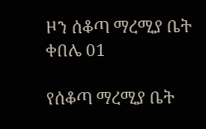ዞን ሰቆጣ ማረሚያ ቤት ቀበሌ 01

የሰቆጣ ማረሚያ ቤት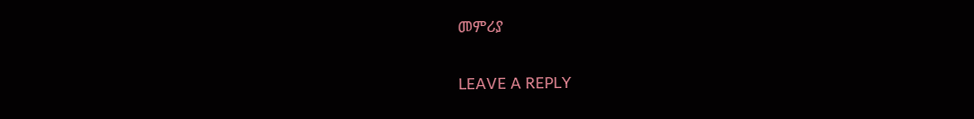መምሪያ

LEAVE A REPLY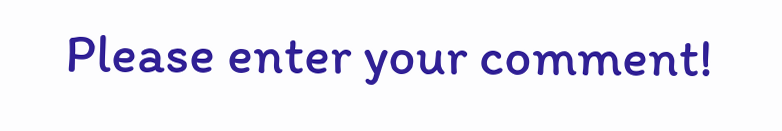Please enter your comment!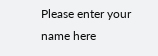Please enter your name here